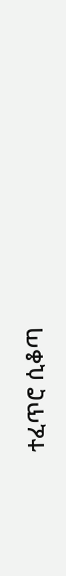ተፈጥሮ ሲቆጣ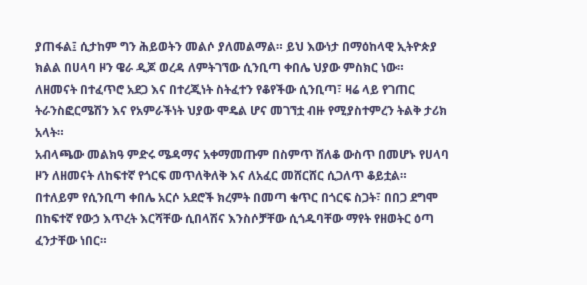ያጠፋል፤ ሲታከም ግን ሕይወትን መልሶ ያለመልማል። ይህ እውነታ በማዕከላዊ ኢትዮጵያ ክልል በሀላባ ዞን ዌራ ዲጆ ወረዳ ለምትገኘው ሲንቢጣ ቀበሌ ህያው ምስክር ነው።
ለዘመናት በተፈጥሮ አደጋ እና በተረጂነት ስትፈተን የቆየችው ሲንቢጣ፣ ዛሬ ላይ የገጠር ትራንስፎርሜሽን እና የአምራችነት ህያው ሞዴል ሆና መገኘቷ ብዙ የሚያስተምረን ትልቅ ታሪክ አላት።
አብላጫው መልክዓ ምድሩ ሜዳማና አቀማመጡም በስምጥ ሸለቆ ውስጥ በመሆኑ የሀላባ ዞን ለዘመናት ለከፍተኛ የጎርፍ መጥለቅለቅ እና ለአፈር መሸርሸር ሲጋለጥ ቆይቷል።
በተለይም የሲንቢጣ ቀበሌ አርሶ አደሮች ክረምት በመጣ ቁጥር በጎርፍ ስጋት፣ በበጋ ደግሞ በከፍተኛ የውኃ እጥረት እርሻቸው ሲበላሽና እንስሶቻቸው ሲጎዱባቸው ማየት የዘወትር ዕጣ ፈንታቸው ነበር።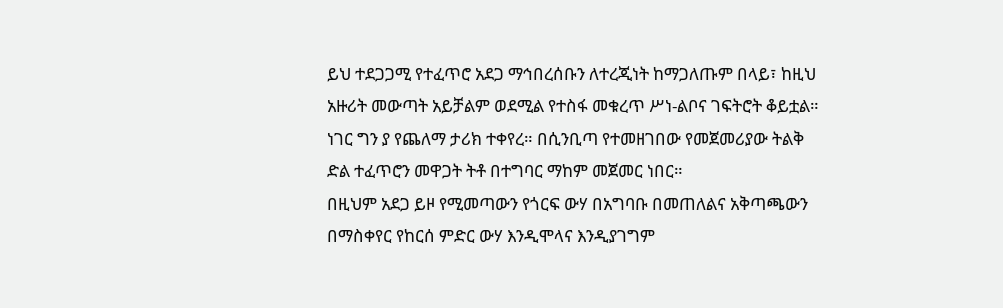ይህ ተደጋጋሚ የተፈጥሮ አደጋ ማኅበረሰቡን ለተረጂነት ከማጋለጡም በላይ፣ ከዚህ አዙሪት መውጣት አይቻልም ወደሚል የተስፋ መቁረጥ ሥነ-ልቦና ገፍትሮት ቆይቷል።
ነገር ግን ያ የጨለማ ታሪክ ተቀየረ። በሲንቢጣ የተመዘገበው የመጀመሪያው ትልቅ ድል ተፈጥሮን መዋጋት ትቶ በተግባር ማከም መጀመር ነበር።
በዚህም አደጋ ይዞ የሚመጣውን የጎርፍ ውሃ በአግባቡ በመጠለልና አቅጣጫውን በማስቀየር የከርሰ ምድር ውሃ እንዲሞላና እንዲያገግም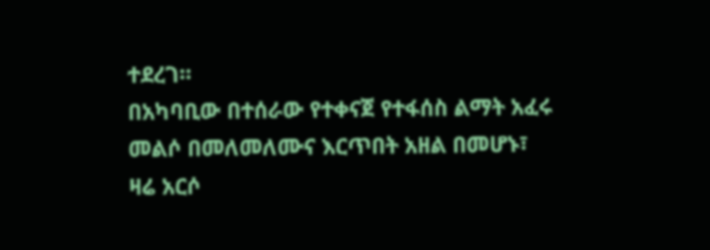ተደረገ።
በአካባቢው በተሰራው የተቀናጀ የተፋሰስ ልማት አፈሩ መልሶ በመለመለሙና እርጥበት አዘል በመሆኑ፣ ዛሬ አርሶ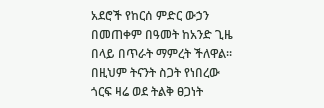አደሮች የከርሰ ምድር ውኃን በመጠቀም በዓመት ከአንድ ጊዜ በላይ በጥራት ማምረት ችለዋል። በዚህም ትናንት ስጋት የነበረው ጎርፍ ዛሬ ወደ ትልቅ ፀጋነት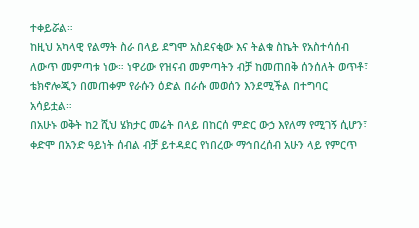ተቀይሯል።
ከዚህ አካላዊ የልማት ስራ በላይ ደግሞ አስደናቂው እና ትልቁ ስኬት የአስተሳሰብ ለውጥ መምጣቱ ነው። ነዋሪው የዝናብ መምጣትን ብቻ ከመጠበቅ ሰንሰለት ወጥቶ፣ ቴክኖሎጂን በመጠቀም የራሱን ዕድል በራሱ መወሰን እንደሚችል በተግባር አሳይቷል።
በአሁኑ ወቅት ከ2 ሺህ ሄክታር መሬት በላይ በከርሰ ምድር ውኃ እየለማ የሚገኝ ሲሆን፣ ቀድሞ በአንድ ዓይነት ሰብል ብቻ ይተዳደር የነበረው ማኅበረሰብ አሁን ላይ የምርጥ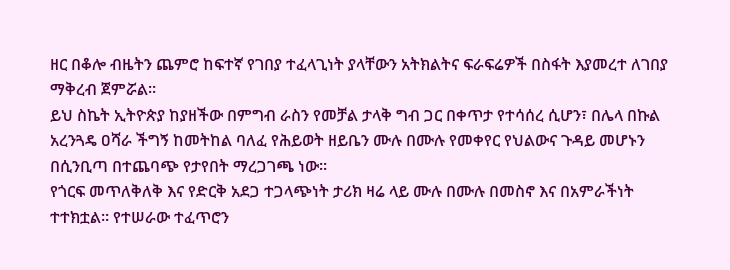ዘር በቆሎ ብዜትን ጨምሮ ከፍተኛ የገበያ ተፈላጊነት ያላቸውን አትክልትና ፍራፍሬዎች በስፋት እያመረተ ለገበያ ማቅረብ ጀምሯል።
ይህ ስኬት ኢትዮጵያ ከያዘችው በምግብ ራስን የመቻል ታላቅ ግብ ጋር በቀጥታ የተሳሰረ ሲሆን፣ በሌላ በኩል አረንጓዴ ዐሻራ ችግኝ ከመትከል ባለፈ የሕይወት ዘይቤን ሙሉ በሙሉ የመቀየር የህልውና ጉዳይ መሆኑን በሲንቢጣ በተጨባጭ የታየበት ማረጋገጫ ነው።
የጎርፍ መጥለቅለቅ እና የድርቅ አደጋ ተጋላጭነት ታሪክ ዛሬ ላይ ሙሉ በሙሉ በመስኖ እና በአምራችነት ተተክቷል። የተሠራው ተፈጥሮን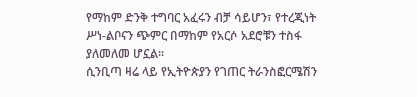የማከም ድንቅ ተግባር አፈሩን ብቻ ሳይሆን፣ የተረጂነት ሥነ-ልቦናን ጭምር በማከም የአርሶ አደሮቹን ተስፋ ያለመለመ ሆኗል።
ሲንቢጣ ዛሬ ላይ የኢትዮጵያን የገጠር ትራንስፎርሜሽን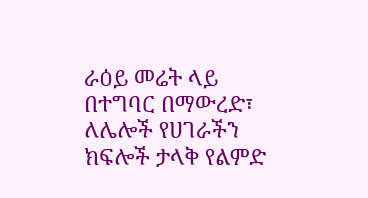ራዕይ መሬት ላይ በተግባር በማውረድ፣ ለሌሎች የሀገራችን ክፍሎች ታላቅ የልምድ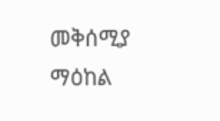መቅሰሚያ ማዕከል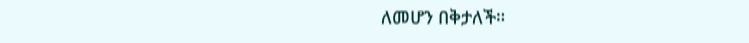ለመሆን በቅታለች።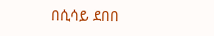በሲሳይ ደበበ